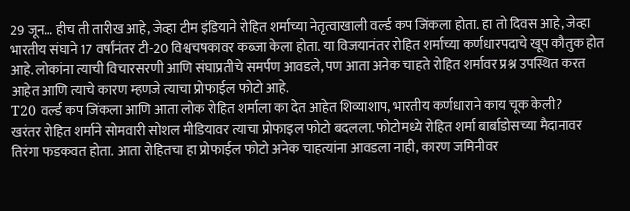29 जून… हीच ती तारीख आहे, जेव्हा टीम इंडियाने रोहित शर्माच्या नेतृत्वाखाली वर्ल्ड कप जिंकला होता. हा तो दिवस आहे, जेव्हा भारतीय संघाने 17 वर्षांनंतर टी-20 विश्वचषकावर कब्जा केला होता. या विजयानंतर रोहित शर्माच्या कर्णधारपदाचे खूप कौतुक होत आहे. लोकांना त्याची विचारसरणी आणि संघाप्रतीचे समर्पण आवडले, पण आता अनेक चाहते रोहित शर्मावर प्रश्न उपस्थित करत आहेत आणि त्याचे कारण म्हणजे त्याचा प्रोफाईल फोटो आहे.
T20 वर्ल्ड कप जिंकला आणि आता लोक रोहित शर्माला का देत आहेत शिव्याशाप, भारतीय कर्णधाराने काय चूक केली?
खरंतर रोहित शर्माने सोमवारी सोशल मीडियावर त्याचा प्रोफाइल फोटो बदलला. फोटोमध्ये रोहित शर्मा बार्बाडोसच्या मैदानावर तिरंगा फडकवत होता. आता रोहितचा हा प्रोफाईल फोटो अनेक चाहत्यांना आवडला नाही, कारण जमिनीवर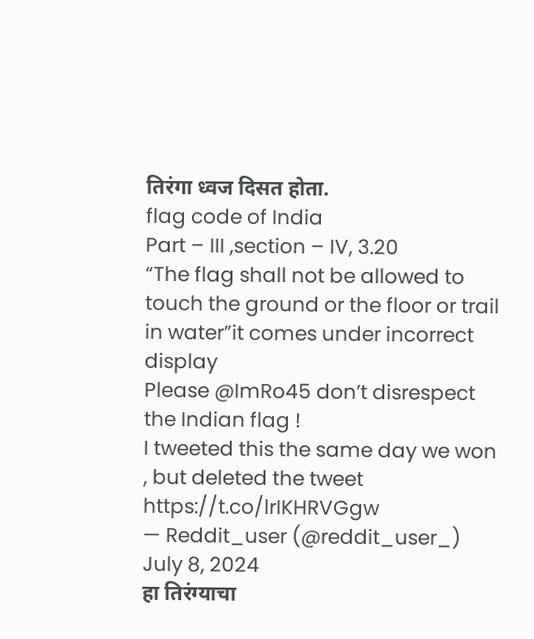तिरंगा ध्वज दिसत होता.
flag code of India
Part – III ,section – IV, 3.20
“The flag shall not be allowed to touch the ground or the floor or trail in water”it comes under incorrect display
Please @ImRo45 don’t disrespect the Indian flag !
I tweeted this the same day we won , but deleted the tweet https://t.co/lrIKHRVGgw
— Reddit_user (@reddit_user_) July 8, 2024
हा तिरंग्याचा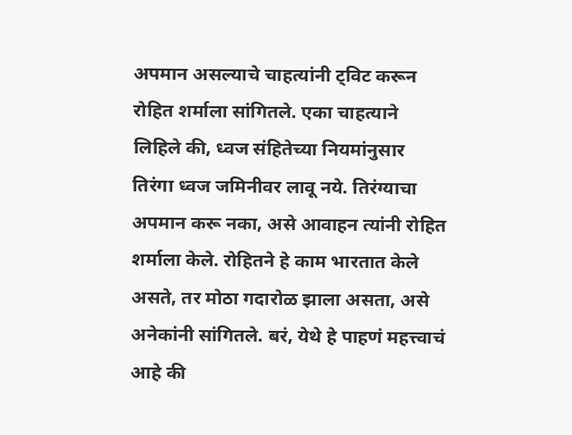अपमान असल्याचे चाहत्यांनी ट्विट करून रोहित शर्माला सांगितले. एका चाहत्याने लिहिले की, ध्वज संहितेच्या नियमांनुसार तिरंगा ध्वज जमिनीवर लावू नये. तिरंग्याचा अपमान करू नका, असे आवाहन त्यांनी रोहित शर्माला केले. रोहितने हे काम भारतात केले असते, तर मोठा गदारोळ झाला असता, असे अनेकांनी सांगितले. बरं, येथे हे पाहणं महत्त्वाचं आहे की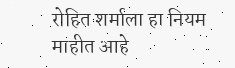रोहित शर्माला हा नियम माहीत आहे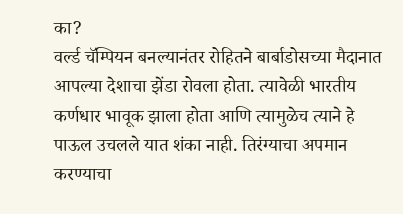का?
वर्ल्ड चॅम्पियन बनल्यानंतर रोहितने बार्बाडोसच्या मैदानात आपल्या देशाचा झेंडा रोवला होता. त्यावेळी भारतीय कर्णधार भावूक झाला होता आणि त्यामुळेच त्याने हे पाऊल उचलले यात शंका नाही. तिरंग्याचा अपमान करण्याचा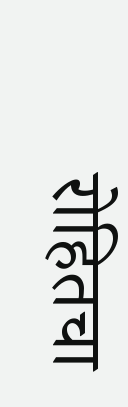रोहितचा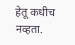हेतू कधीच नव्हता.